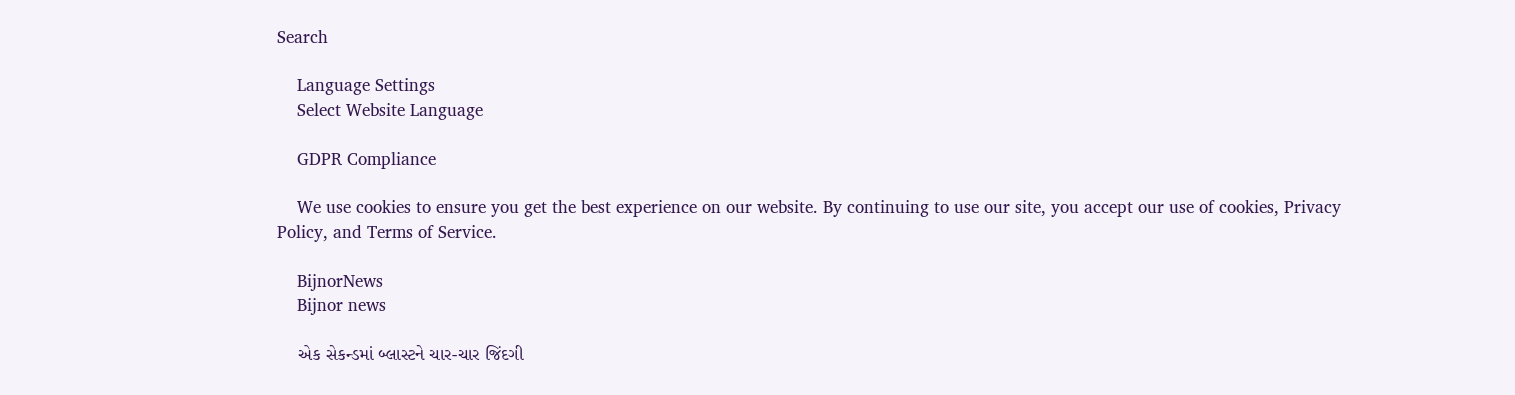Search

    Language Settings
    Select Website Language

    GDPR Compliance

    We use cookies to ensure you get the best experience on our website. By continuing to use our site, you accept our use of cookies, Privacy Policy, and Terms of Service.

    BijnorNews
    Bijnor news

    એક સેકન્ડમાં બ્લાસ્ટને ચાર-ચાર જિંદગી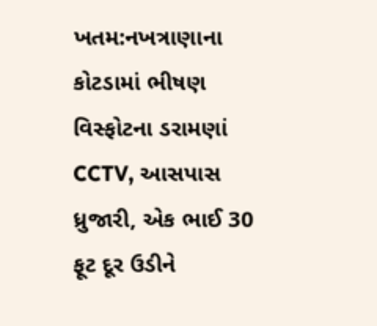ખતમ:નખત્રાણાના કોટડામાં ભીષણ વિસ્ફોટના ડરામણાં CCTV, આસપાસ ધ્રુજારી, એક ભાઈ 30 ફૂટ દૂર ઉડીને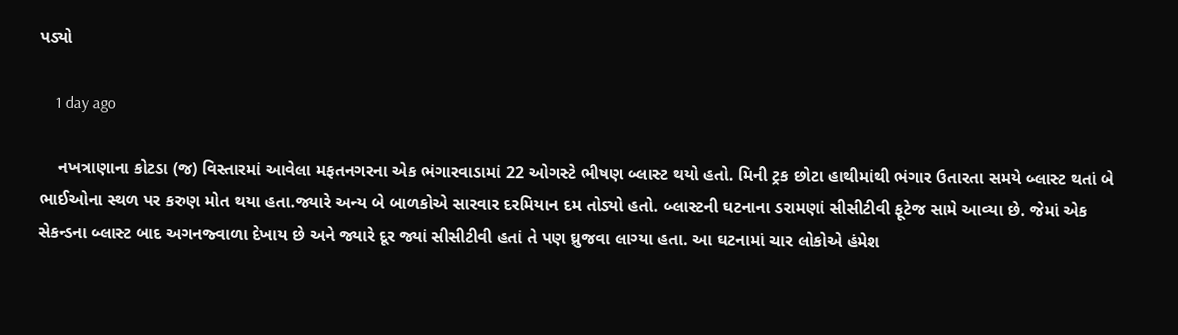પડ્યો

    1 day ago

    નખત્રાણાના કોટડા (જ) વિસ્તારમાં આવેલા મફતનગરના એક ભંગારવાડામાં 22 ઓગસ્ટે ભીષણ બ્લાસ્ટ થયો હતો. મિની ટ્રક છોટા હાથીમાંથી ભંગાર ઉતારતા સમયે બ્લાસ્ટ થતાં બે ભાઈઓના સ્થળ પર કરુણ મોત થયા હતા.જ્યારે અન્ય બે બાળકોએ સારવાર દરમિયાન દમ તોડ્યો હતો. બ્લાસ્ટની ઘટનાના ડરામણાં સીસીટીવી ફૂટેજ સામે આવ્યા છે. જેમાં એક સેકન્ડના બ્લાસ્ટ બાદ અગનજ્વાળા દેખાય છે અને જ્યારે દૂર જ્યાં સીસીટીવી હતાં તે પણ ઘ્રુજવા લાગ્યા હતા. આ ઘટનામાં ચાર લોકોએ હંમેશ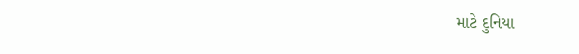માટે દુનિયા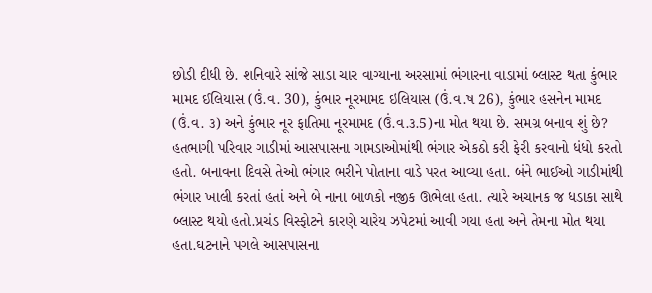છોડી દીધી છે. શનિવારે સાંજે સાડા ચાર વાગ્યાના અરસામાં ભંગારના વાડામાં બ્લાસ્ટ થતા કુંભાર મામદ ઈલિયાસ (ઉં.વ. 30), કુંભાર નૂરમામદ ઇલિયાસ (ઉં.વ.ષ 26), કુંભાર હસનેન મામદ (ઉં.વ. ૩) અને કુંભાર નૂર ફાતિમા નૂરમામદ (ઉં.વ.૩.5)ના મોત થયા છે. સમગ્ર બનાવ શું છે? હતભાગી પરિવાર ગાડીમાં આસપાસના ગામડાઓમાંથી ભંગાર એકઠો કરી ફેરી કરવાનો ધંધો કરતો હતો. બનાવના દિવસે તેઓ ભંગાર ભરીને પોતાના વાડે પરત આવ્યા હતા. બંને ભાઈઓ ગાડીમાંથી ભંગાર ખાલી કરતાં હતાં અને બે નાના બાળકો નજીક ઊભેલા હતા. ત્યારે અચાનક જ ધડાકા સાથે બ્લાસ્ટ થયો હતો.પ્રચંડ વિસ્ફોટને કારણે ચારેય ઝપેટમાં આવી ગયા હતા અને તેમના મોત થયા હતા.ઘટનાને પગલે આસપાસના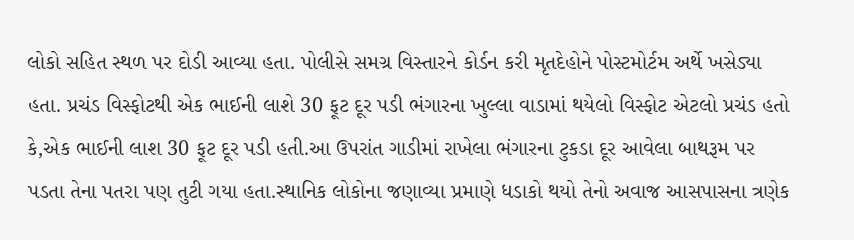લોકો સહિત સ્થળ પર દોડી આવ્યા હતા. પોલીસે સમગ્ર વિસ્તારને કોર્ડન કરી મૃતદેહોને પોસ્ટમોર્ટમ અર્થે ખસેડ્યા હતા. પ્રચંડ વિસ્ફોટથી એક ભાઈની લાશે 30 ફૂટ દૂર પડી ભંગારના ખુલ્લા વાડામાં થયેલો વિસ્ફોટ એટલો પ્રચંડ હતો કે,એક ભાઈની લાશ 30 ફૂટ દૂર પડી હતી.આ ઉપરાંત ગાડીમાં રાખેલા ભંગારના ટુકડા દૂર આવેલા બાથરૂમ પર પડતા તેના પતરા પણ તુટી ગયા હતા.સ્થાનિક લોકોના જણાવ્યા પ્રમાણે ધડાકો થયો તેનો અવાજ આસપાસના ત્રણેક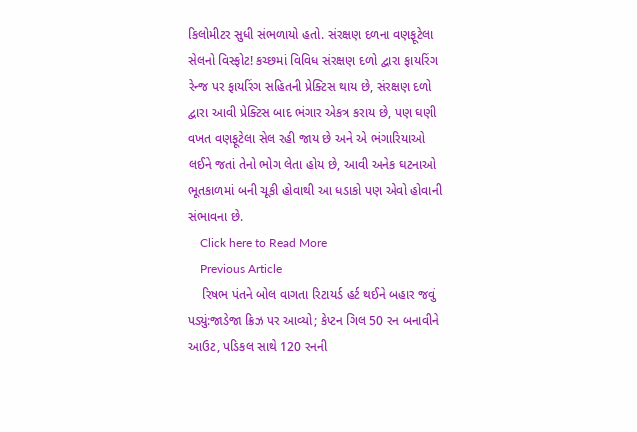કિલોમીટર સુધી સંભળાયો હતો. સંરક્ષણ દળના વણફૂટેલા સેલનો વિસ્ફોટ! કચ્છમાં વિવિધ સંરક્ષણ દળો દ્વારા ફાયરિંગ રેન્જ પર ફાયરિંગ સહિતની પ્રેક્ટિસ થાય છે, સંરક્ષણ દળો દ્વારા આવી પ્રેક્ટિસ બાદ ભંગાર એકત્ર કરાય છે, પણ ઘણી વખત વણફૂટેલા સેલ રહી જાય છે અને એ ભંગારિયાઓ લઈને જતાં તેનો ભોગ લેતા હોય છે, આવી અનેક ઘટનાઓ ભૂતકાળમાં બની ચૂકી હોવાથી આ ધડાકો પણ એવો હોવાની સંભાવના છે.
    Click here to Read More
    Previous Article
    રિષભ પંતને બોલ વાગતા રિટાયર્ડ હર્ટ થઈને બહાર જવું પડ્યું:જાડેજા ક્રિઝ પર આવ્યો; કેપ્ટન ગિલ 50 રન બનાવીને આઉટ, પડિકલ સાથે 120 રનની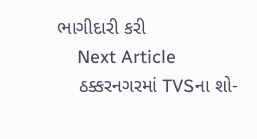ભાગીદારી કરી
    Next Article
    ઠક્કરનગરમાં TVSના શો-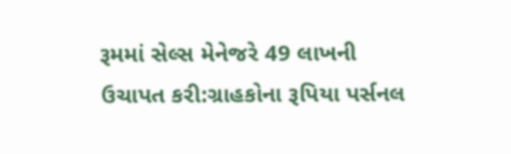રૂમમાં સેલ્સ મેનેજરે 49 લાખની ઉચાપત કરી:ગ્રાહકોના રૂપિયા પર્સનલ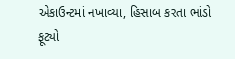એકાઉન્ટમાં નખાવ્યા, હિસાબ કરતા ભાંડો ફૂટ્યો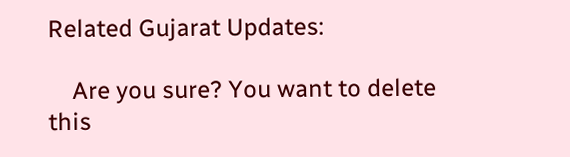Related Gujarat Updates:

    Are you sure? You want to delete this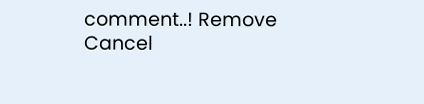comment..! Remove Cancel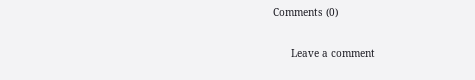Comments (0)

      Leave a comment